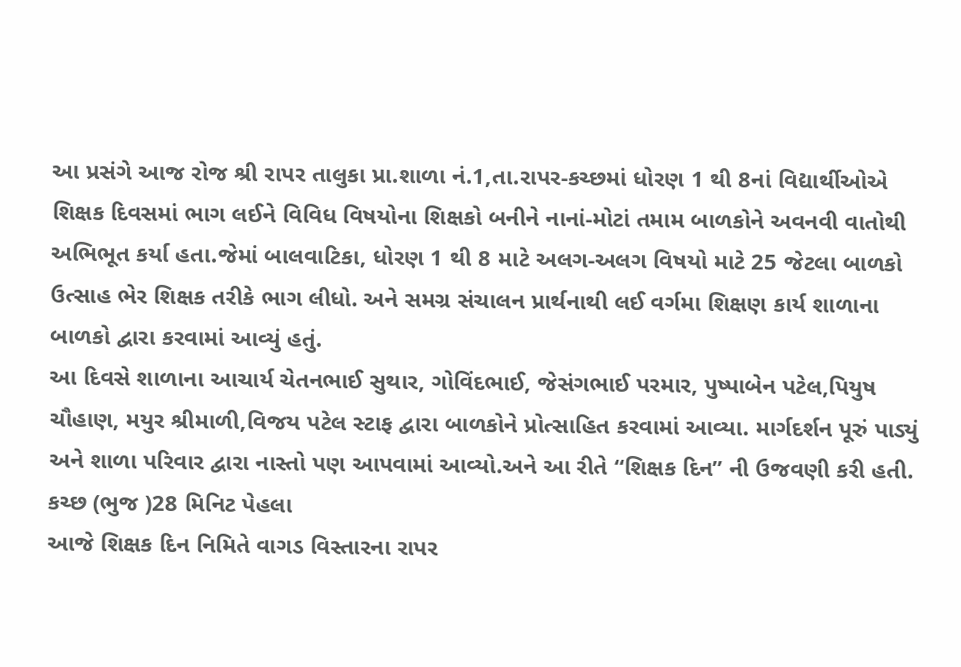આ પ્રસંગે આજ રોજ શ્રી રાપર તાલુકા પ્રા.શાળા નં.1,તા.રાપર-કચ્છમાં ધોરણ 1 થી 8નાં વિદ્યાર્થીઓએ શિક્ષક દિવસમાં ભાગ લઈને વિવિધ વિષયોના શિક્ષકો બનીને નાનાં-મોટાં તમામ બાળકોને અવનવી વાતોથી અભિભૂત કર્યા હતા.જેમાં બાલવાટિકા, ધોરણ 1 થી 8 માટે અલગ-અલગ વિષયો માટે 25 જેટલા બાળકો ઉત્સાહ ભેર શિક્ષક તરીકે ભાગ લીધો. અને સમગ્ર સંચાલન પ્રાર્થનાથી લઈ વર્ગમા શિક્ષણ કાર્ય શાળાના બાળકો દ્વારા કરવામાં આવ્યું હતું.
આ દિવસે શાળાના આચાર્ય ચેતનભાઈ સુથાર, ગોવિંદભાઈ, જેસંગભાઈ પરમાર, પુષ્પાબેન પટેલ,પિયુષ ચૌહાણ, મયુર શ્રીમાળી,વિજય પટેલ સ્ટાફ દ્વારા બાળકોને પ્રોત્સાહિત કરવામાં આવ્યા. માર્ગદર્શન પૂરું પાડ્યું અને શાળા પરિવાર દ્વારા નાસ્તો પણ આપવામાં આવ્યો.અને આ રીતે “શિક્ષક દિન” ની ઉજવણી કરી હતી.
કચ્છ (ભુજ )28 મિનિટ પેહલા
આજે શિક્ષક દિન નિમિતે વાગડ વિસ્તારના રાપર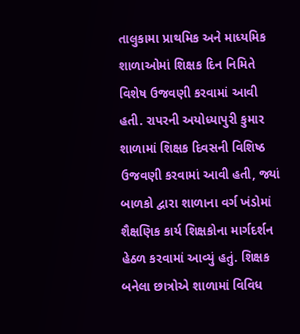તાલુકામા પ્રાથમિક અને માધ્યમિક શાળાઓમાં શિક્ષક દિન નિમિતે વિશેષ ઉજવણી કરવામાં આવી હતી. રાપરની અયોધ્યાપુરી કુમાર શાળામાં શિક્ષક દિવસની વિશિષ્ઠ ઉજવણી કરવામાં આવી હતી, જ્યાં બાળકો દ્વારા શાળાના વર્ગ ખંડોમાં શૈક્ષણિક કાર્ય શિક્ષકોના માર્ગદર્શન હેઠળ કરવામાં આવ્યું હતું. શિક્ષક બનેલા છાત્રોએ શાળામાં વિવિધ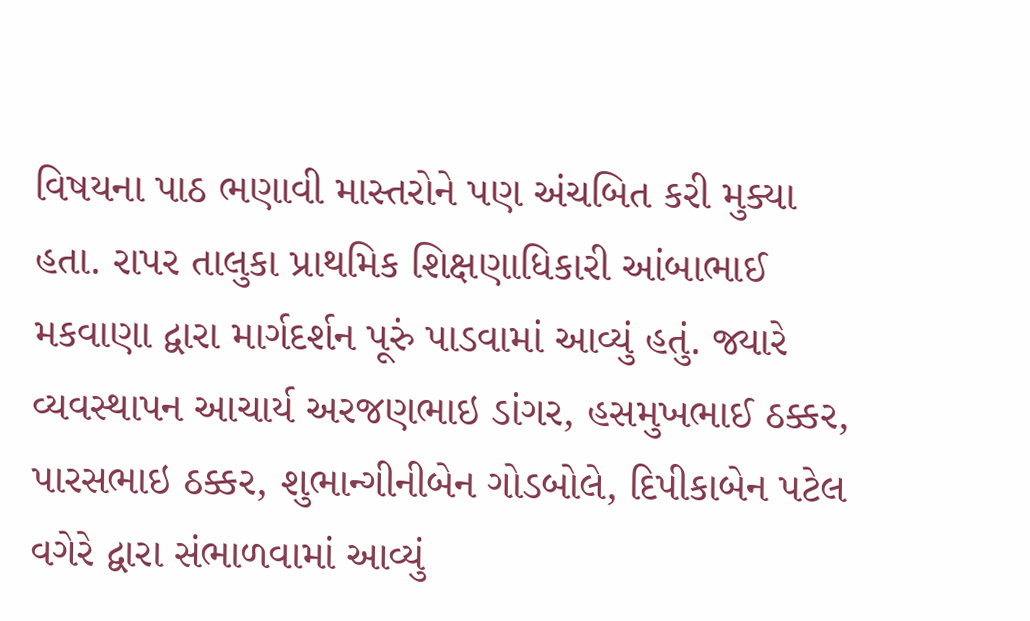વિષયના પાઠ ભણાવી માસ્તરોને પણ અંચબિત કરી મુક્યા હતા. રાપર તાલુકા પ્રાથમિક શિક્ષણાધિકારી આંબાભાઈ મકવાણા દ્વારા માર્ગદર્શન પૂરું પાડવામાં આવ્યું હતું. જ્યારે વ્યવસ્થાપન આચાર્ય અરજણભાઇ ડાંગર, હસમુખભાઈ ઠક્કર, પારસભાઇ ઠક્કર, શુભાન્ગીનીબેન ગોડબોલે, દિપીકાબેન પટેલ વગેરે દ્વારા સંભાળવામાં આવ્યું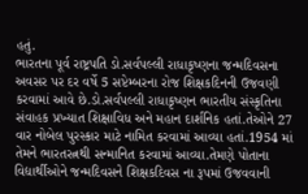હતું.
ભારતના પૂર્વ રાષ્ટ્રપતિ ડો.સર્વપલ્લી રાધાકૃષ્ણના જન્મદિવસના અવસર પર દર વર્ષે 5 સપ્ટેમ્બરના રોજ શિક્ષકદિનની ઉજવણી કરવામાં આવે છે.ડો.સર્વપલ્લી રાધાકૃષ્ણન ભારતીય સંસ્કૃતિના સંવાહક પ્રખ્યાત શિક્ષાવિધ અને મહાન દાર્શનિક હતાં.તેઓને 27 વાર નોબેલ પુરસ્કાર માટે નામિત કરવામાં આવ્યા હતાં.1954 માં તેમને ભારતરત્નથી સન્માનિત કરવામાં આવ્યા.તેમણે પોતાના વિદ્યાર્થીઓને જન્મદિવસને શિક્ષકદિવસ ના રૂપમાં ઉજવવાની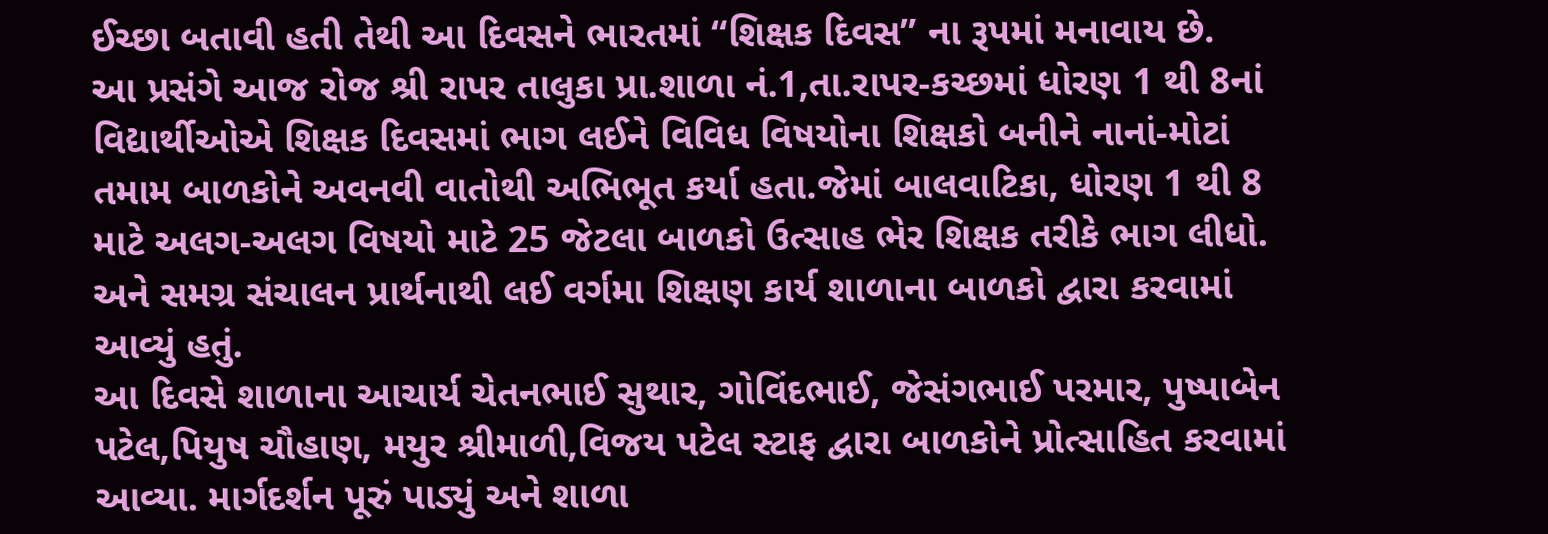ઈચ્છા બતાવી હતી તેથી આ દિવસને ભારતમાં “શિક્ષક દિવસ” ના રૂપમાં મનાવાય છે.
આ પ્રસંગે આજ રોજ શ્રી રાપર તાલુકા પ્રા.શાળા નં.1,તા.રાપર-કચ્છમાં ધોરણ 1 થી 8નાં વિદ્યાર્થીઓએ શિક્ષક દિવસમાં ભાગ લઈને વિવિધ વિષયોના શિક્ષકો બનીને નાનાં-મોટાં તમામ બાળકોને અવનવી વાતોથી અભિભૂત કર્યા હતા.જેમાં બાલવાટિકા, ધોરણ 1 થી 8 માટે અલગ-અલગ વિષયો માટે 25 જેટલા બાળકો ઉત્સાહ ભેર શિક્ષક તરીકે ભાગ લીધો. અને સમગ્ર સંચાલન પ્રાર્થનાથી લઈ વર્ગમા શિક્ષણ કાર્ય શાળાના બાળકો દ્વારા કરવામાં આવ્યું હતું.
આ દિવસે શાળાના આચાર્ય ચેતનભાઈ સુથાર, ગોવિંદભાઈ, જેસંગભાઈ પરમાર, પુષ્પાબેન પટેલ,પિયુષ ચૌહાણ, મયુર શ્રીમાળી,વિજય પટેલ સ્ટાફ દ્વારા બાળકોને પ્રોત્સાહિત કરવામાં આવ્યા. માર્ગદર્શન પૂરું પાડ્યું અને શાળા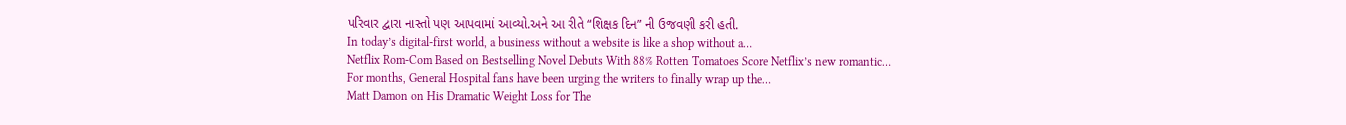પરિવાર દ્વારા નાસ્તો પણ આપવામાં આવ્યો.અને આ રીતે “શિક્ષક દિન” ની ઉજવણી કરી હતી.
In today’s digital-first world, a business without a website is like a shop without a…
Netflix Rom-Com Based on Bestselling Novel Debuts With 88% Rotten Tomatoes Score Netflix’s new romantic…
For months, General Hospital fans have been urging the writers to finally wrap up the…
Matt Damon on His Dramatic Weight Loss for The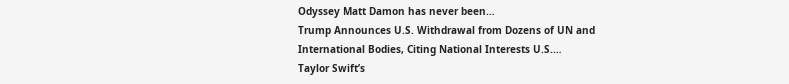Odyssey Matt Damon has never been…
Trump Announces U.S. Withdrawal from Dozens of UN and International Bodies, Citing National Interests U.S.…
Taylor Swift’s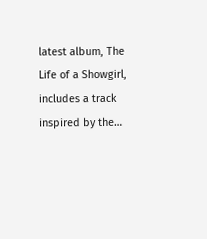latest album, The Life of a Showgirl, includes a track inspired by the…